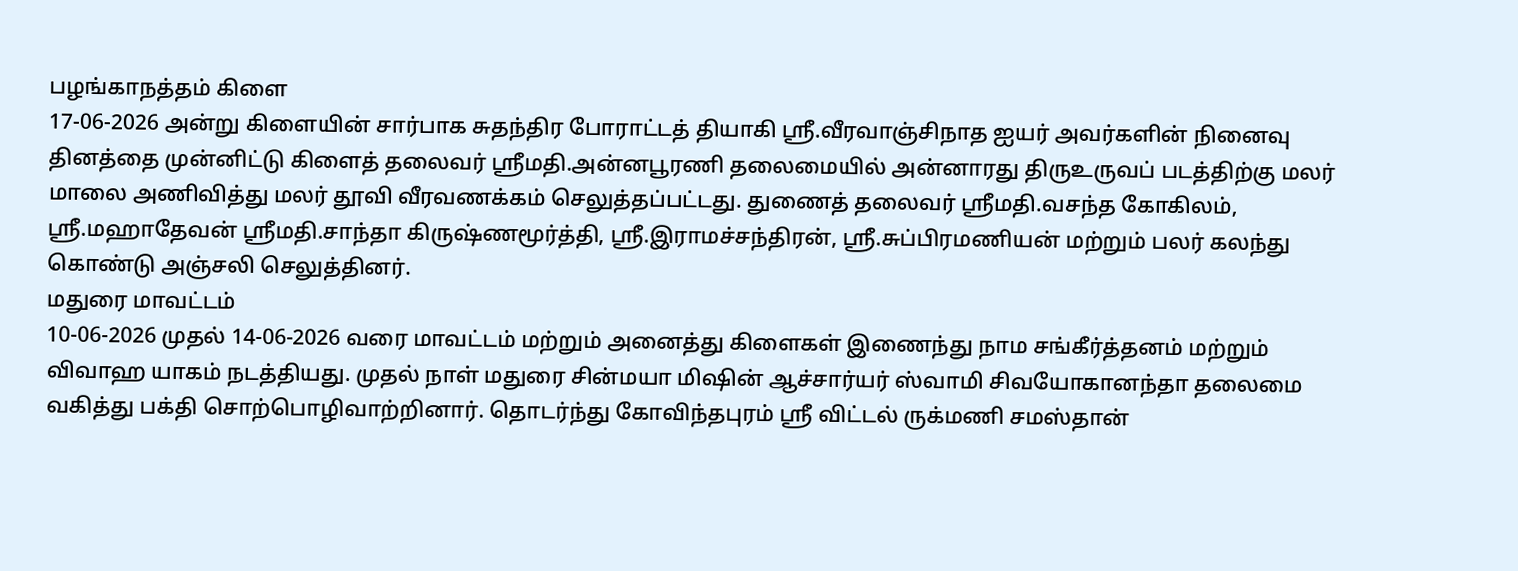பழங்காநத்தம் கிளை
17-06-2026 அன்று கிளையின் சார்பாக சுதந்திர போராட்டத் தியாகி ஸ்ரீ.வீரவாஞ்சிநாத ஐயர் அவர்களின் நினைவு தினத்தை முன்னிட்டு கிளைத் தலைவர் ஸ்ரீமதி.அன்னபூரணி தலைமையில் அன்னாரது திருஉருவப் படத்திற்கு மலர் மாலை அணிவித்து மலர் தூவி வீரவணக்கம் செலுத்தப்பட்டது. துணைத் தலைவர் ஸ்ரீமதி.வசந்த கோகிலம், ஸ்ரீ.மஹாதேவன் ஸ்ரீமதி.சாந்தா கிருஷ்ணமூர்த்தி, ஸ்ரீ.இராமச்சந்திரன், ஸ்ரீ.சுப்பிரமணியன் மற்றும் பலர் கலந்து கொண்டு அஞ்சலி செலுத்தினர்.
மதுரை மாவட்டம்
10-06-2026 முதல் 14-06-2026 வரை மாவட்டம் மற்றும் அனைத்து கிளைகள் இணைந்து நாம சங்கீர்த்தனம் மற்றும் விவாஹ யாகம் நடத்தியது. முதல் நாள் மதுரை சின்மயா மிஷின் ஆச்சார்யர் ஸ்வாமி சிவயோகானந்தா தலைமை வகித்து பக்தி சொற்பொழிவாற்றினார். தொடர்ந்து கோவிந்தபுரம் ஸ்ரீ விட்டல் ருக்மணி சமஸ்தான்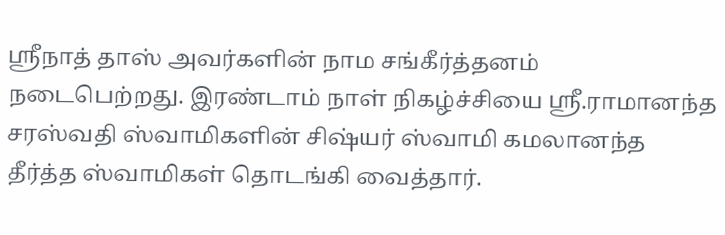ஸ்ரீநாத் தாஸ் அவர்களின் நாம சங்கீர்த்தனம் நடைபெற்றது. இரண்டாம் நாள் நிகழ்ச்சியை ஸ்ரீ.ராமானந்த சரஸ்வதி ஸ்வாமிகளின் சிஷ்யர் ஸ்வாமி கமலானந்த தீர்த்த ஸ்வாமிகள் தொடங்கி வைத்தார்.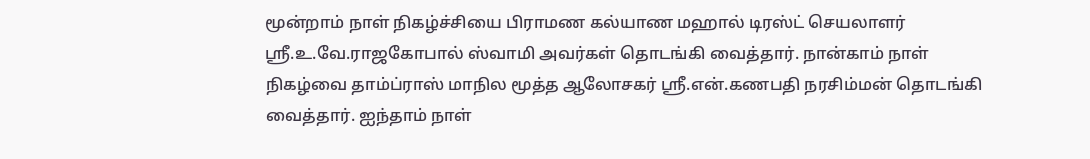மூன்றாம் நாள் நிகழ்ச்சியை பிராமண கல்யாண மஹால் டிரஸ்ட் செயலாளர் ஸ்ரீ.உ.வே.ராஜகோபால் ஸ்வாமி அவர்கள் தொடங்கி வைத்தார். நான்காம் நாள் நிகழ்வை தாம்ப்ராஸ் மாநில மூத்த ஆலோசகர் ஸ்ரீ.என்.கணபதி நரசிம்மன் தொடங்கி வைத்தார். ஐந்தாம் நாள்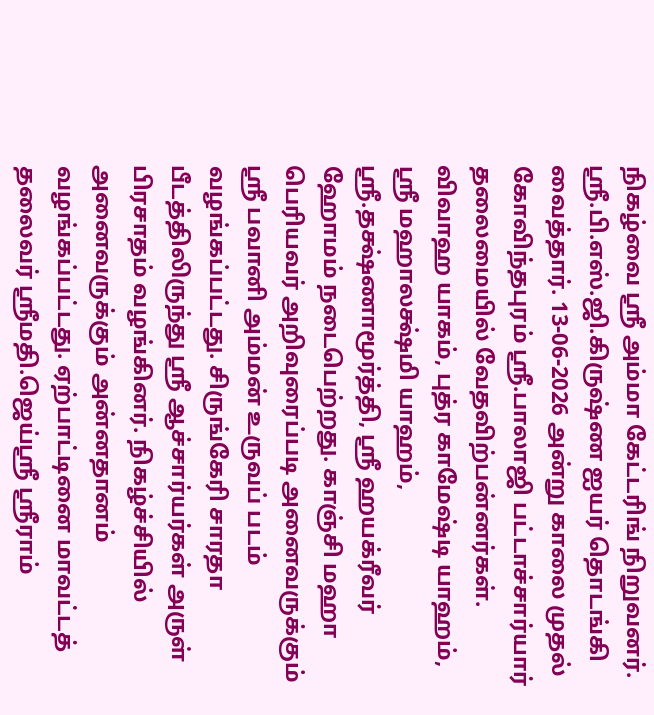நிகழ்வை ஸ்ரீ அம்மா கேட்டரிங் நிறுவனர். ஸ்ரீ.பி.எஸ்.ஜி.கிருஷ்ண ஐயர் தொடங்கி வைத்தார். 13-06-2026 அன்று காலை முதல் கோவிந்தபுரம் ஸ்ரீ.பாலாஜி பட்டாச்சார்யார் தலைமையில் வேதவிற்பன்னர்கள். விவாஹ யாகம், புத்ர காமேஷ்டி யாஹம், ஸ்ரீ மஹாலக்ஷ்மி யாஹம், ஸ்ரீ.தக்ஷ்ணாமூர்த்தி, ஸ்ரீ ஹயக்ரீவர் ஹோமம் நடைபெற்றது. காஞ்சி மஹா பெரியவர் அறிவுரைப்படி அனைவருக்கும் ஸ்ரீ பவானி அம்மன் உருவப் படம் வழங்கப்பட்டது. சிருங்கேரி சாரதா பீடத்திலிருந்து ஸ்ரீ ஆச்சார்யர்கள் அருள் பிரசாதம் வழங்கினர். நிகழ்ச்சியில் அனைவருக்கும் அன்னதானம் வழங்கப்பட்டது. ஏற்பாட்டினை மாவட்டத் தலைவர் ஸ்ரீமதி.ஜெய்ஸ்ரீ ஸ்ரீராம்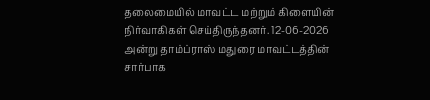தலைமையில் மாவட்ட மற்றும் கிளையின் நிர்வாகிகள் செய்திருந்தனர். 12-06-2026 அன்று தாம்ப்ராஸ் மதுரை மாவட்டத்தின் சார்பாக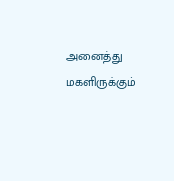அனைத்து மகளிருக்கும்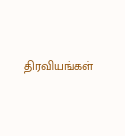திரவியங்கள்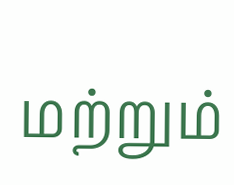மற்றும்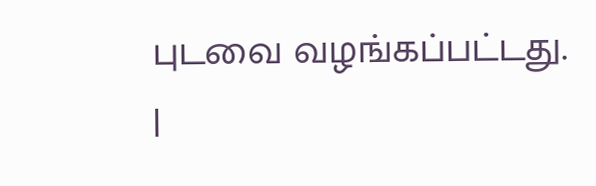புடவை வழங்கப்பட்டது.
|